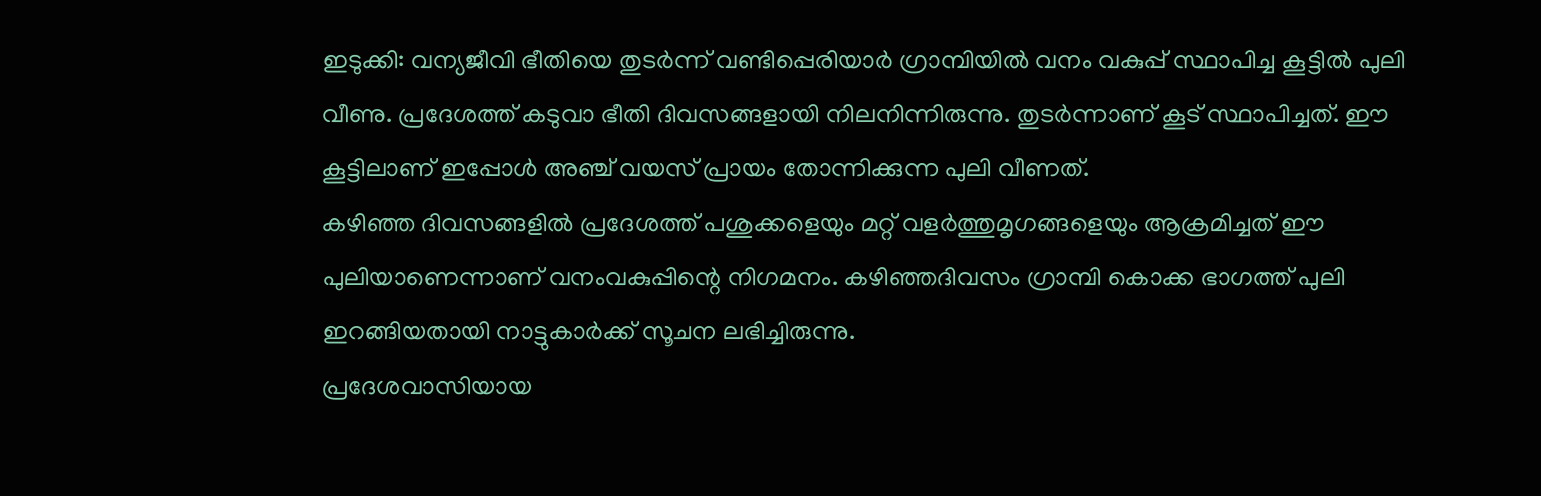ഇടുക്കി: വന്യജീവി ഭീതിയെ തുടർന്ന് വണ്ടിപ്പെരിയാർ ഗ്രാമ്പിയിൽ വനം വകുപ്പ് സ്ഥാപിച്ച കൂട്ടിൽ പുലി വീണു. പ്രദേശത്ത് കടുവാ ഭീതി ദിവസങ്ങളായി നിലനിന്നിരുന്നു. തുടർന്നാണ് കൂട് സ്ഥാപിച്ചത്. ഈ കൂട്ടിലാണ് ഇപ്പോൾ അഞ്ച് വയസ് പ്രായം തോന്നിക്കുന്ന പുലി വീണത്.
കഴിഞ്ഞ ദിവസങ്ങളിൽ പ്രദേശത്ത് പശുക്കളെയും മറ്റ് വളർത്തുമൃഗങ്ങളെയും ആക്രമിച്ചത് ഈ പുലിയാണെന്നാണ് വനംവകുപ്പിന്റെ നിഗമനം. കഴിഞ്ഞദിവസം ഗ്രാമ്പി കൊക്ക ഭാഗത്ത് പുലി ഇറങ്ങിയതായി നാട്ടുകാർക്ക് സൂചന ലഭിച്ചിരുന്നു.
പ്രദേശവാസിയായ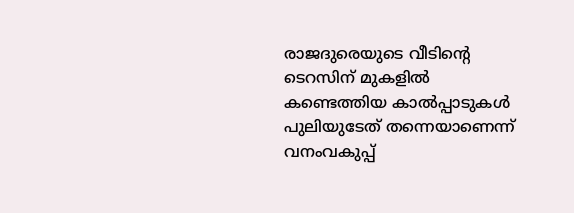രാജദുരെയുടെ വീടിന്റെ ടെറസിന് മുകളിൽ കണ്ടെത്തിയ കാൽപ്പാടുകൾ പുലിയുടേത് തന്നെയാണെന്ന് വനംവകുപ്പ്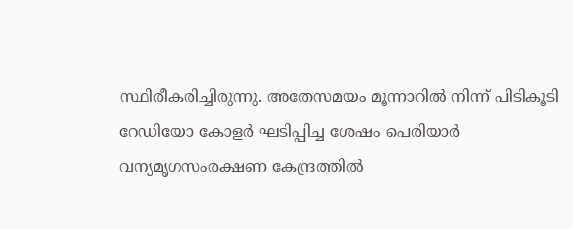സ്ഥിരീകരിച്ചിരുന്നു. അതേസമയം മൂന്നാറിൽ നിന്ന് പിടികൂടി റേഡിയോ കോളർ ഘടിപ്പിച്ച ശേഷം പെരിയാർ വന്യമൃഗസംരക്ഷണ കേന്ദ്രത്തിൽ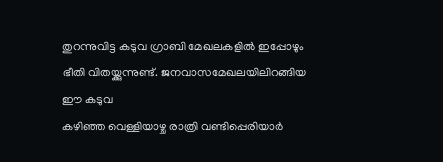തുറന്നുവിട്ട കടുവ ഗ്രാബി മേഖലകളിൽ ഇപ്പോഴും ഭീതി വിതയ്ക്കുന്നുണ്ട്. ജനവാസമേഖലയിലിറങ്ങിയ ഈ കടുവ
കഴിഞ്ഞ വെള്ളിയാഴ്ച രാത്രി വണ്ടിപ്പെരിയാർ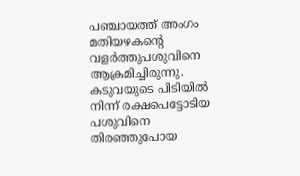പഞ്ചായത്ത് അംഗം മതിയഴകന്റെ വളർത്തുപശുവിനെ ആക്രമിച്ചിരുന്നു. കടുവയുടെ പിടിയിൽ നിന്ന് രക്ഷപെട്ടോടിയ പശുവിനെ തിരഞ്ഞുപോയ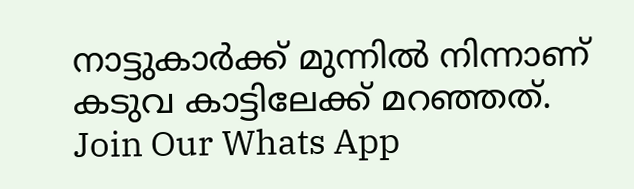നാട്ടുകാർക്ക് മുന്നിൽ നിന്നാണ് കടുവ കാട്ടിലേക്ക് മറഞ്ഞത്.
Join Our Whats App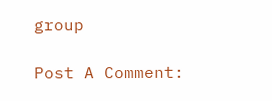group

Post A Comment: